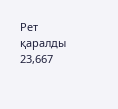Рет қаралды 23,667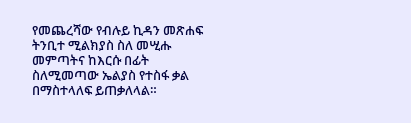የመጨረሻው የብሉይ ኪዳን መጽሐፍ ትንቢተ ሚልክያስ ስለ መሢሑ መምጣትና ከእርሱ በፊት ስለሚመጣው ኤልያስ የተስፋ ቃል በማስተላለፍ ይጠቃለላል።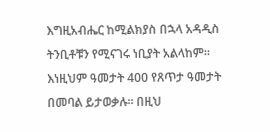እግዚአብሔር ከሚልክያስ በኋላ አዳዲስ ትንቢቶቹን የሚናገሩ ነቢያት አልላከም። እነዚህም ዓመታት 400 የጸጥታ ዓመታት በመባል ይታወቃሉ። በዚህ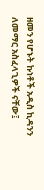ዘመን የሆኑት ኩነቶች አዲስ ኪዳንን ለመማር አስፈላጊዎች ናቸው፤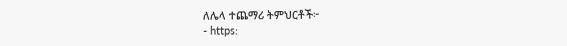ለሌላ ተጨማሪ ትምህርቶች፦
- https: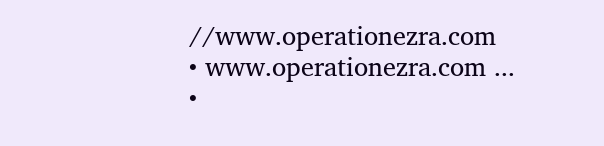//www.operationezra.com
• www.operationezra.com ...
•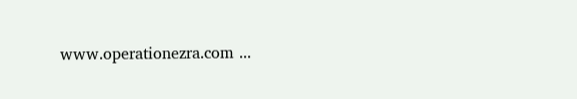www.operationezra.com ...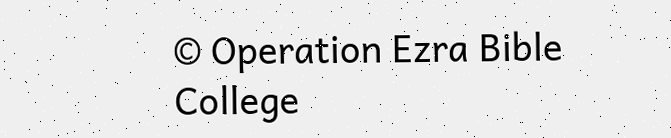© Operation Ezra Bible College